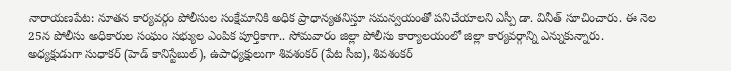నారాయణపేట: నూతన కార్యవర్గం పోలీసుల సంక్షేమానికి అధిక ప్రాధాన్యతనిస్తూ సమన్వయంతో పనిచేయాలని ఎస్పీ డా. వినీత్ సూచించారు. ఈ నెల 25న పోలీసు అధికారుల సంఘం సభ్యుల ఎంపిక పూర్తికాగా.. సోమవారం జిల్లా పోలీసు కార్యాలయంలో జిల్లా కార్యవర్గాన్ని ఎన్నుకున్నారు. అధ్యక్షుడుగా సుధాకర్ (హెడ్ కానిస్టేబుల్), ఉపాధ్యక్షులుగా శివశంకర్ (పేట సీఐ), శివశంకర్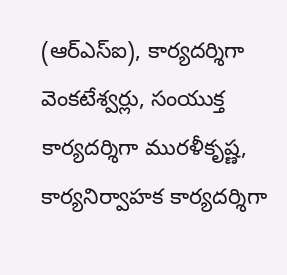(ఆర్ఎస్ఐ), కార్యదర్శిగా వెంకటేశ్వర్లు, సంయుక్త కార్యదర్శిగా మురళీకృష్ణ, కార్యనిర్వాహక కార్యదర్శిగా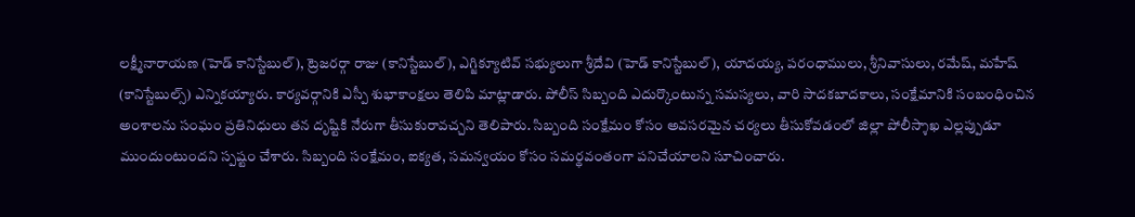లక్ష్మీనారాయణ (హెడ్ కానిస్టేబుల్), ట్రెజరర్గా రాజు (కానిస్టేబుల్), ఎగ్జిక్యూటివ్ సభ్యులుగా శ్రీదేవి (హెడ్ కానిస్టేబుల్), యాదయ్య, పరంధాములు, శ్రీనివాసులు, రమేష్, మహేష్ (కానిస్టేబుల్స్) ఎన్నికయ్యారు. కార్యవర్గానికి ఎస్పీ శుభాకాంక్షలు తెలిపి మాట్లాడారు. పోలీస్ సిబ్బంది ఎదుర్కొంటున్న సమస్యలు, వారి సాదకబాదకాలు, సంక్షేమానికి సంబంధించిన అంశాలను సంఘం ప్రతినిధులు తన దృష్టికి నేరుగా తీసుకురావచ్చని తెలిపారు. సిబ్బంది సంక్షేమం కోసం అవసరమైన చర్యలు తీసుకోవడంలో జిల్లా పోలీస్శాఖ ఎల్లప్పుడూ ముందుంటుందని స్పష్టం చేశారు. సిబ్బంది సంక్షేమం, ఐక్యత, సమన్వయం కోసం సమర్థవంతంగా పనిచేయాలని సూచించారు.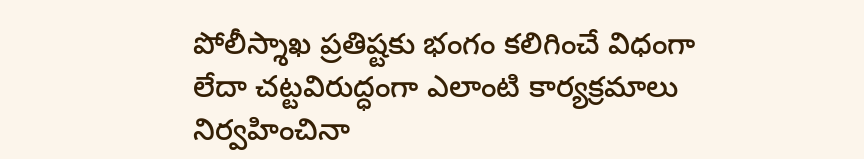పోలీస్శాఖ ప్రతిష్టకు భంగం కలిగించే విధంగా లేదా చట్టవిరుద్ధంగా ఎలాంటి కార్యక్రమాలు నిర్వహించినా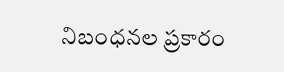నిబంధనల ప్రకారం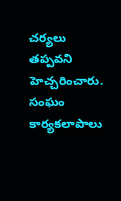చర్యలు తప్పవని హెచ్చరించారు. సంఘం కార్యకలాపాలు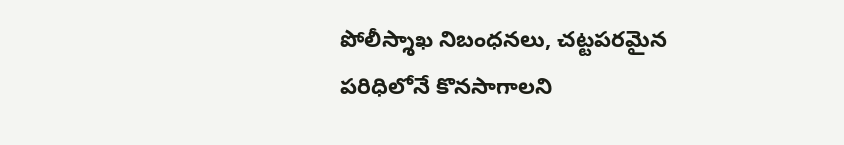పోలీస్శాఖ నిబంధనలు, చట్టపరమైన పరిధిలోనే కొనసాగాలని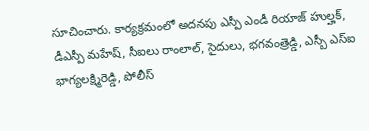సూచించారు. కార్యక్రమంలో అదనపు ఎస్పీ ఎండీ రియాజ్ హుల్హక్, డీఎస్పీ మహేష్, సీఐలు రాంలాల్, సైదులు, భగవంత్రెడ్డి, ఎస్బీ ఎస్ఐ భాగ్యలక్ష్మిరెడ్డి, పోలీస్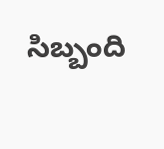సిబ్బంది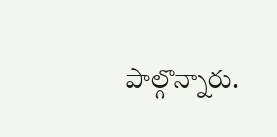పాల్గొన్నారు.